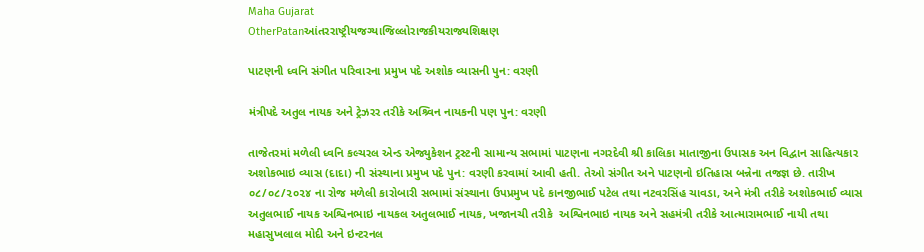Maha Gujarat
OtherPatanઆંતરરાષ્ટ્રીયજગ્યાજિલ્લોરાજકીયરાજ્યશિક્ષણ

પાટણની ધ્વનિ સંગીત પરિવારના પ્રમુખ પદે અશોક વ્યાસની પુન: વરણી

મંત્રીપદે અતુલ નાયક અને ટ્રેઝરર તરીકે અશ્ર્વિન નાયકની પણ પુન: વરણી

તાજેતરમાં મળેલી ધ્વનિ કલ્ચરલ એન્ડ એજ્યુકેશન ટ્રસ્ટની સામાન્ય સભામાં પાટણના નગરદેવી શ્રી કાલિકા માતાજીના ઉપાસક અન વિદ્વાન સાહિત્યકાર અશોકભાઇ વ્યાસ (દાદા) ની સંસ્થાના પ્રમુખ પદે પુન: વરણી કરવામાં આવી હતી. તેઓ સંગીત અને પાટણનો ઇતિહાસ બન્નેના તજજ્ઞ છે. તારીખ ૦૮/૦૮/૨૦૨૪ ના રોજ મળેલી કારોબારી સભામાં સંસ્થાના ઉપપ્રમુખ પદે કાનજીભાઈ પટેલ તથા નટવરસિંહ ચાવડા, અને મંત્રી તરીકે અશોકભાઈ વ્યાસ અતુલભાઈ નાયક અશ્વિનભાઇ નાયકલ અતુલભાઈ નાયક, ખજાનચી તરીકે  અશ્વિનભાઇ નાયક અને સહમંત્રી તરીકે આત્મારામભાઈ નાયી તથા મહાસુખલાલ મોદી અને ઇન્ટરનલ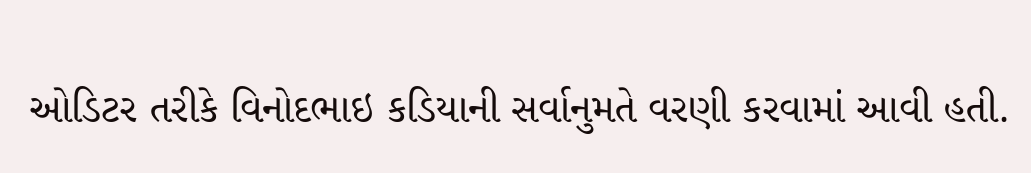ઓડિટર તરીકે વિનોદભાઇ કડિયાની સર્વાનુમતે વરણી કરવામાં આવી હતી.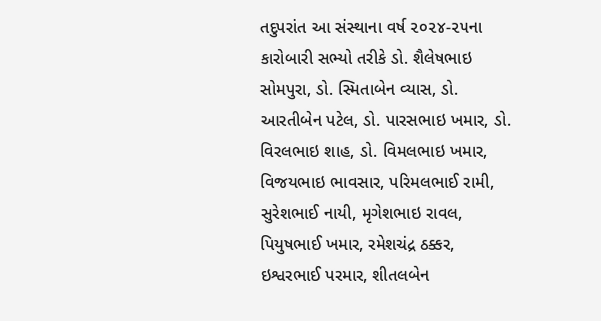તદુપરાંત આ સંસ્થાના વર્ષ ૨૦૨૪-૨૫ના કારોબારી સભ્યો તરીકે ડો. શૈલેષભાઇ સોમપુરા, ડો. સ્મિતાબેન વ્યાસ, ડો. આરતીબેન પટેલ, ડો. પારસભાઇ ખમાર, ડો. વિરલભાઇ શાહ, ડો. વિમલભાઇ ખમાર, વિજયભાઇ ભાવસાર, પરિમલભાઈ રામી, સુરેશભાઈ નાયી, મૃગેશભાઇ રાવલ, પિયુષભાઈ ખમાર, રમેશચંદ્ર ઠક્કર, ઇશ્વરભાઈ પરમાર, શીતલબેન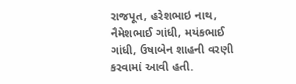રાજપૂત, હરેશભાઇ નાથ, નૈમેશભાઈ ગાંધી, મયંકભાઈ ગાંધી, ઉષાબેન શાહની વરણી કરવામાં આવી હતી.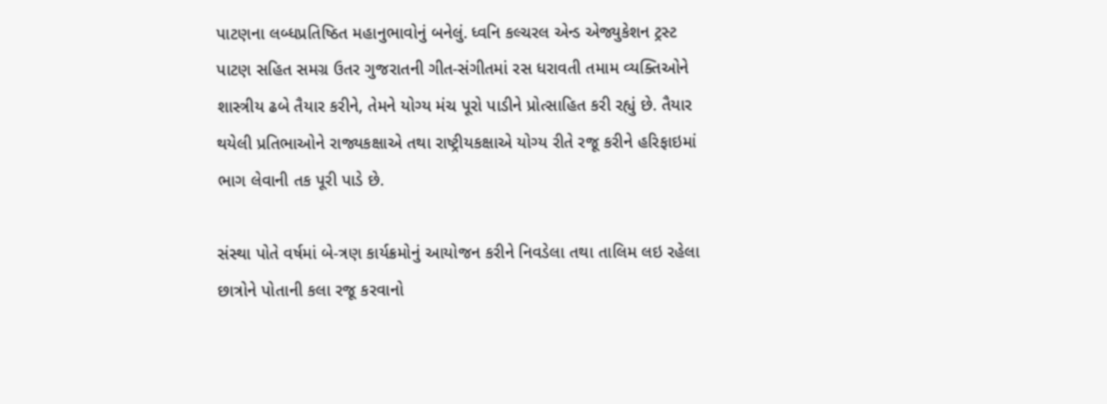પાટણના લબ્ધપ્રતિષ્ઠિત મહાનુભાવોનું બનેલું. ધ્વનિ કલ્ચરલ એન્ડ એજ્યુકેશન ટ્રસ્ટ પાટણ સહિત સમગ્ર ઉતર ગુજરાતની ગીત-સંગીતમાં રસ ધરાવતી તમામ વ્યક્તિઓને શાસ્ત્રીય ઢબે તૈયાર કરીને, તેમને યોગ્ય મંચ પૂરો પાડીને પ્રોત્સાહિત કરી રહ્યું છે. તૈયાર થયેલી પ્રતિભાઓને રાજ્યકક્ષાએ તથા રાષ્ટ્રીયકક્ષાએ યોગ્ય રીતે રજૂ કરીને હરિફાઇમાં ભાગ લેવાની તક પૂરી પાડે છે.

સંસ્થા પોતે વર્ષમાં બે-ત્રણ કાર્યક્રમોનું આયોજન કરીને નિવડેલા તથા તાલિમ લઇ રહેલા છાત્રોને પોતાની કલા રજૂ કરવાનો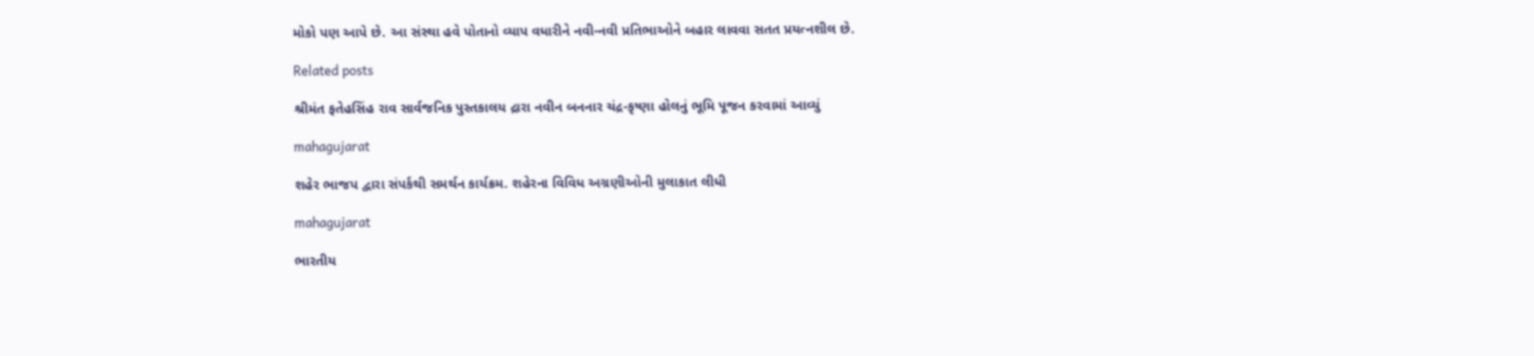મોકો પણ આપે છે. આ સંસ્થા હવે પોતાનો વ્યાપ વધારીને નવી-નવી પ્રતિભાઓને બહાર લાવવા સતત પ્રયત્નશીલ છે.

Related posts

શ્રીમંત ફતેહસિંહ રાવ સાર્વજનિક પુસ્તકાલય દ્રારા નવીન બનનાર ચંદ્ર-કૃષ્ણા હોલનું ભૂમિ પૂજન કરવામાં આવ્યું

mahagujarat

શહેર ભાજપ દ્વારા સંપર્કથી સમર્થન કાર્યક્રમ. શહેરના વિવિધ અગ્રણીઓની મુલાકાત લીધી

mahagujarat

ભારતીય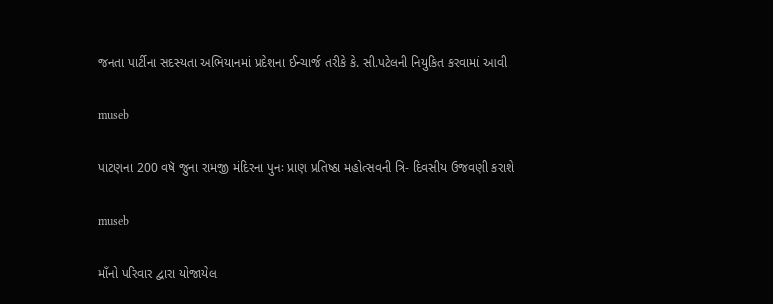જનતા પાર્ટીના સદસ્યતા અભિયાનમાં પ્રદેશના ઈન્ચાર્જ તરીકે કે. સી.પટેલની નિયુકિત કરવામાં આવી

museb

પાટણના 200 વષૅ જુના રામજી મંદિરના પુનઃ પ્રાણ પ્રતિષ્ઠા મહોત્સવની ત્રિ- દિવસીય ઉજવણી કરાશે

museb

માઁનો પરિવાર દ્વારા યોજાયેલ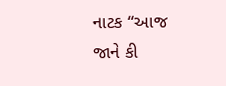નાટક “આજ જાને કી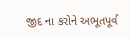જીદ ના કરોને અભૂતપૂર્વ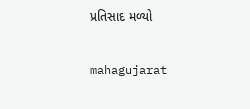પ્રતિસાદ મળ્યો

mahagujarat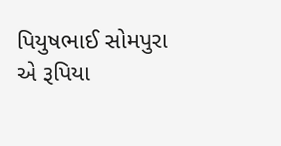પિયુષભાઈ સોમપુરા એ રૂપિયા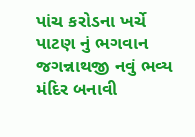પાંચ કરોડના ખર્ચે પાટણ નું ભગવાન જગન્નાથજી નવું ભવ્ય મંદિર બનાવી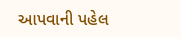આપવાની પહેલ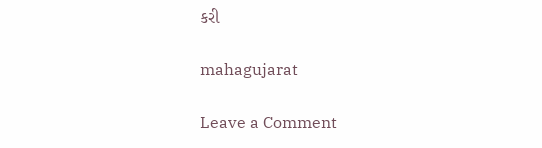કરી

mahagujarat

Leave a Comment